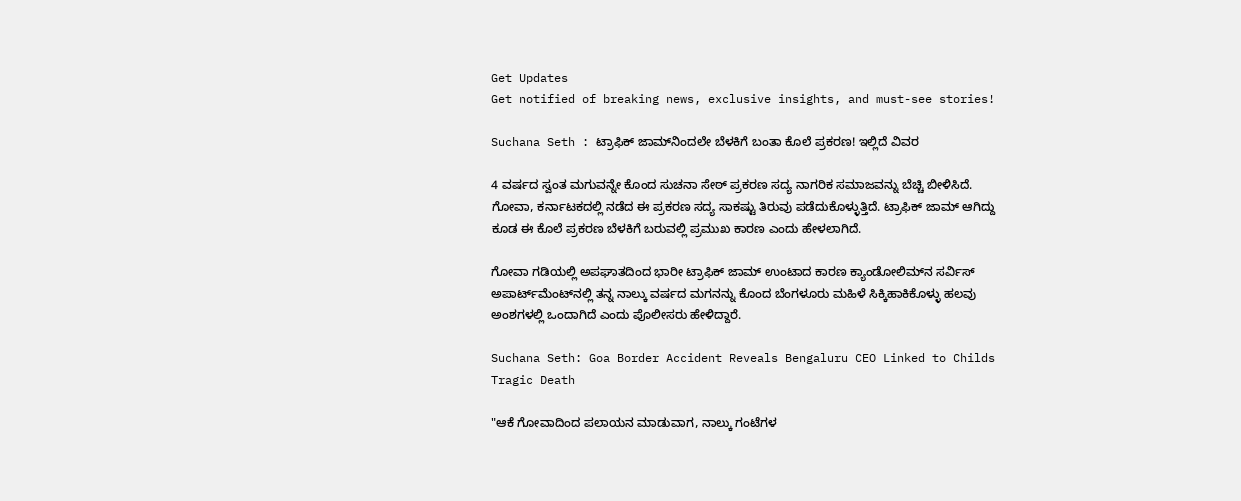Get Updates
Get notified of breaking news, exclusive insights, and must-see stories!

Suchana Seth : ಟ್ರಾಫಿಕ್‌ ಜಾಮ್‌ನಿಂದಲೇ ಬೆಳಕಿಗೆ ಬಂತಾ ಕೊಲೆ ಪ್ರಕರಣ! ಇಲ್ಲಿದೆ ವಿವರ

4 ವರ್ಷದ ಸ್ವಂತ ಮಗುವನ್ನೇ ಕೊಂದ ಸುಚನಾ ಸೇಠ್ ಪ್ರಕರಣ ಸದ್ಯ ನಾಗರಿಕ ಸಮಾಜವನ್ನು ಬೆಚ್ಚಿ ಬೀಳಿಸಿದೆ. ಗೋವಾ, ಕರ್ನಾಟಕದಲ್ಲಿ ನಡೆದ ಈ ಪ್ರಕರಣ ಸದ್ಯ ಸಾಕಷ್ಟು ತಿರುವು ಪಡೆದುಕೊಳ್ಳುತ್ತಿದೆ. ಟ್ರಾಫಿಕ್‌ ಜಾಮ್‌ ಆಗಿದ್ದು ಕೂಡ ಈ ಕೊಲೆ ಪ್ರಕರಣ ಬೆಳಕಿಗೆ ಬರುವಲ್ಲಿ ಪ್ರಮುಖ ಕಾರಣ ಎಂದು ಹೇಳಲಾಗಿದೆ.

ಗೋವಾ ಗಡಿಯಲ್ಲಿ ಅಪಘಾತದಿಂದ ಭಾರೀ ಟ್ರಾಫಿಕ್ ಜಾಮ್ ಉಂಟಾದ ಕಾರಣ ಕ್ಯಾಂಡೋಲಿಮ್‌ನ ಸರ್ವಿಸ್ ಅಪಾರ್ಟ್‌ಮೆಂಟ್‌ನಲ್ಲಿ ತನ್ನ ನಾಲ್ಕು ವರ್ಷದ ಮಗನನ್ನು ಕೊಂದ ಬೆಂಗಳೂರು ಮಹಿಳೆ ಸಿಕ್ಕಿಹಾಕಿಕೊಳ್ಳು ಹಲವು ಅಂಶಗಳಲ್ಲಿ ಒಂದಾಗಿದೆ ಎಂದು ಪೊಲೀಸರು ಹೇಳಿದ್ದಾರೆ.

Suchana Seth: Goa Border Accident Reveals Bengaluru CEO Linked to Childs Tragic Death

"ಆಕೆ ಗೋವಾದಿಂದ ಪಲಾಯನ ಮಾಡುವಾಗ, ನಾಲ್ಕು ಗಂಟೆಗಳ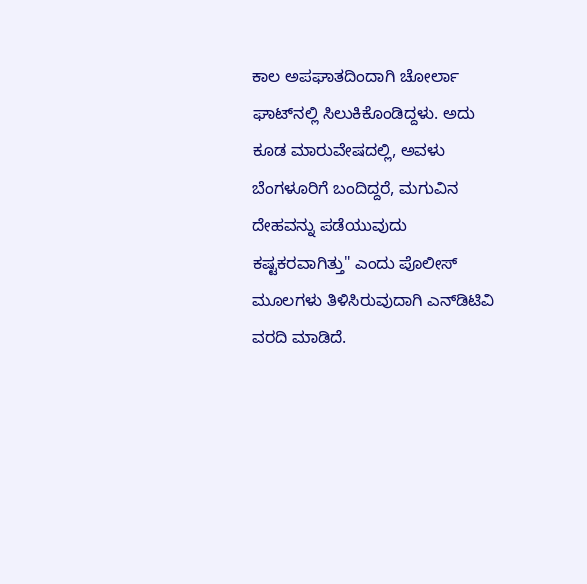ಕಾಲ ಅಪಘಾತದಿಂದಾಗಿ ಚೋರ್ಲಾ ಘಾಟ್‌ನಲ್ಲಿ ಸಿಲುಕಿಕೊಂಡಿದ್ದಳು. ಅದು ಕೂಡ ಮಾರುವೇಷದಲ್ಲಿ, ಅವಳು ಬೆಂಗಳೂರಿಗೆ ಬಂದಿದ್ದರೆ, ಮಗುವಿನ ದೇಹವನ್ನು ಪಡೆಯುವುದು ಕಷ್ಟಕರವಾಗಿತ್ತು" ಎಂದು ಪೊಲೀಸ್ ಮೂಲಗಳು ತಿಳಿಸಿರುವುದಾಗಿ ಎನ್‌ಡಿಟಿವಿ ವರದಿ ಮಾಡಿದೆ.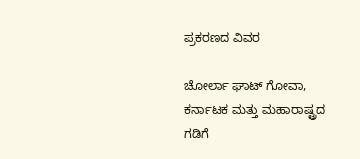ಪ್ರಕರಣದ ವಿವರ

ಚೋರ್ಲಾ ಘಾಟ್ ಗೋವಾ, ಕರ್ನಾಟಕ ಮತ್ತು ಮಹಾರಾಷ್ಟ್ರದ ಗಡಿಗೆ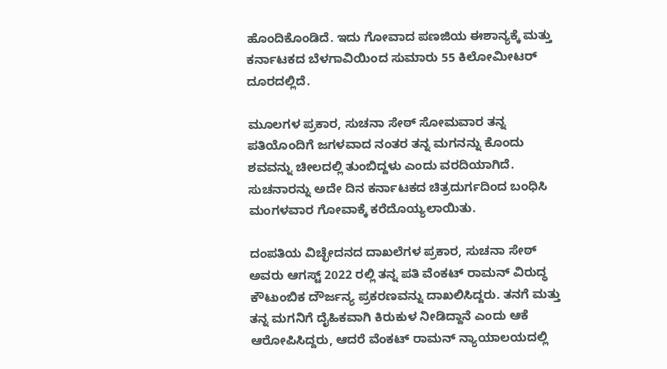ಹೊಂದಿಕೊಂಡಿದೆ. ಇದು ಗೋವಾದ ಪಣಜಿಯ ಈಶಾನ್ಯಕ್ಕೆ ಮತ್ತು ಕರ್ನಾಟಕದ ಬೆಳಗಾವಿಯಿಂದ ಸುಮಾರು 55 ಕಿಲೋಮೀಟರ್ ದೂರದಲ್ಲಿದೆ.

ಮೂಲಗಳ ಪ್ರಕಾರ, ಸುಚನಾ ಸೇಠ್ ಸೋಮವಾರ ತನ್ನ ಪತಿಯೊಂದಿಗೆ ಜಗಳವಾದ ನಂತರ ತನ್ನ ಮಗನನ್ನು ಕೊಂದು ಶವವನ್ನು ಚೀಲದಲ್ಲಿ ತುಂಬಿದ್ದಳು ಎಂದು ವರದಿಯಾಗಿದೆ. ಸುಚನಾರನ್ನು ಅದೇ ದಿನ ಕರ್ನಾಟಕದ ಚಿತ್ರದುರ್ಗದಿಂದ ಬಂಧಿಸಿ ಮಂಗಳವಾರ ಗೋವಾಕ್ಕೆ ಕರೆದೊಯ್ಯಲಾಯಿತು.

ದಂಪತಿಯ ವಿಚ್ಛೇದನದ ದಾಖಲೆಗಳ ಪ್ರಕಾರ, ಸುಚನಾ ಸೇಠ್ ಅವರು ಆಗಸ್ಟ್ 2022 ರಲ್ಲಿ ತನ್ನ ಪತಿ ವೆಂಕಟ್ ರಾಮನ್ ವಿರುದ್ಧ ಕೌಟುಂಬಿಕ ದೌರ್ಜನ್ಯ ಪ್ರಕರಣವನ್ನು ದಾಖಲಿಸಿದ್ದರು. ತನಗೆ ಮತ್ತು ತನ್ನ ಮಗನಿಗೆ ದೈಹಿಕವಾಗಿ ಕಿರುಕುಳ ನೀಡಿದ್ದಾನೆ ಎಂದು ಆಕೆ ಆರೋಪಿಸಿದ್ದರು, ಆದರೆ ವೆಂಕಟ್ ರಾಮನ್ ನ್ಯಾಯಾಲಯದಲ್ಲಿ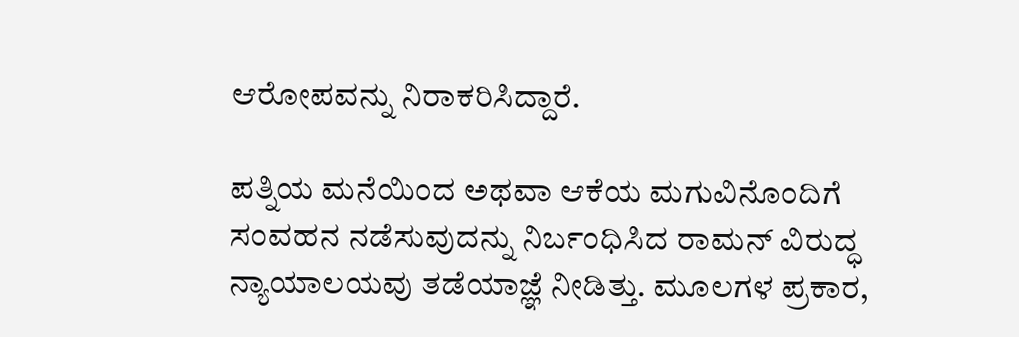ಆರೋಪವನ್ನು ನಿರಾಕರಿಸಿದ್ದಾರೆ.

ಪತ್ನಿಯ ಮನೆಯಿಂದ ಅಥವಾ ಆಕೆಯ ಮಗುವಿನೊಂದಿಗೆ ಸಂವಹನ ನಡೆಸುವುದನ್ನು ನಿರ್ಬಂಧಿಸಿದ ರಾಮನ್ ವಿರುದ್ಧ ನ್ಯಾಯಾಲಯವು ತಡೆಯಾಜ್ಞೆ ನೀಡಿತ್ತು. ಮೂಲಗಳ ಪ್ರಕಾರ,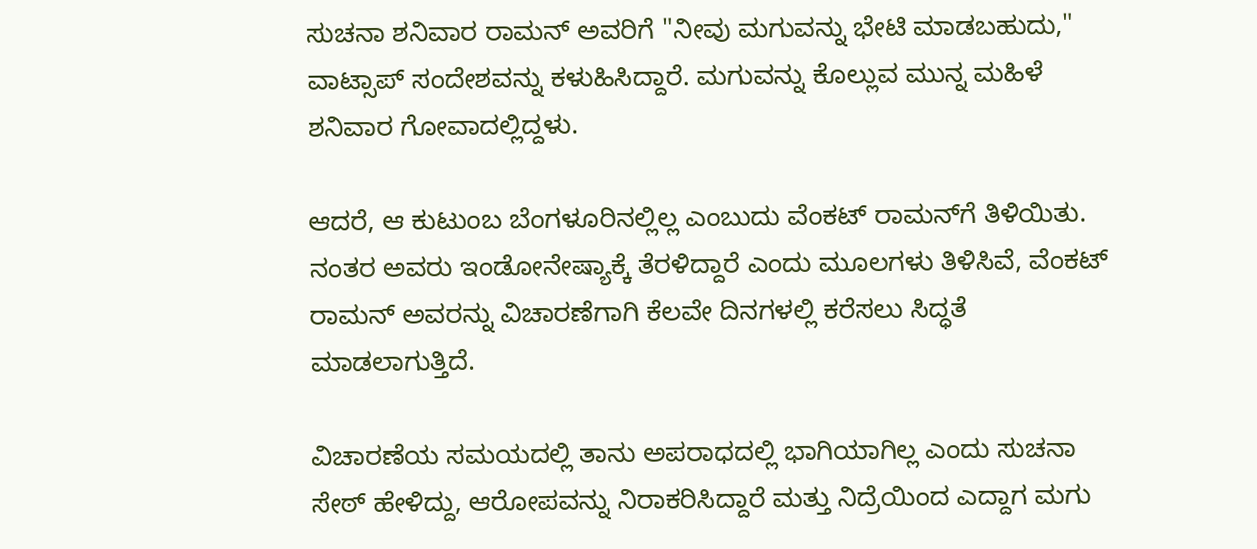ಸುಚನಾ ಶನಿವಾರ ರಾಮನ್ ಅವರಿಗೆ "ನೀವು ಮಗುವನ್ನು ಭೇಟಿ ಮಾಡಬಹುದು," ವಾಟ್ಸಾಪ್ ಸಂದೇಶವನ್ನು ಕಳುಹಿಸಿದ್ದಾರೆ. ಮಗುವನ್ನು ಕೊಲ್ಲುವ ಮುನ್ನ ಮಹಿಳೆ ಶನಿವಾರ ಗೋವಾದಲ್ಲಿದ್ದಳು.

ಆದರೆ, ಆ ಕುಟುಂಬ ಬೆಂಗಳೂರಿನಲ್ಲಿಲ್ಲ ಎಂಬುದು ವೆಂಕಟ್‌ ರಾಮನ್‌ಗೆ ತಿಳಿಯಿತು. ನಂತರ ಅವರು ಇಂಡೋನೇಷ್ಯಾಕ್ಕೆ ತೆರಳಿದ್ದಾರೆ ಎಂದು ಮೂಲಗಳು ತಿಳಿಸಿವೆ, ವೆಂಕಟ್ ರಾಮನ್ ಅವರನ್ನು ವಿಚಾರಣೆಗಾಗಿ ಕೆಲವೇ ದಿನಗಳಲ್ಲಿ ಕರೆಸಲು ಸಿದ್ಧತೆ ಮಾಡಲಾಗುತ್ತಿದೆ.

ವಿಚಾರಣೆಯ ಸಮಯದಲ್ಲಿ ತಾನು ಅಪರಾಧದಲ್ಲಿ ಭಾಗಿಯಾಗಿಲ್ಲ ಎಂದು ಸುಚನಾ ಸೇಠ್ ಹೇಳಿದ್ದು, ಆರೋಪವನ್ನು ನಿರಾಕರಿಸಿದ್ದಾರೆ ಮತ್ತು ನಿದ್ರೆಯಿಂದ ಎದ್ದಾಗ ಮಗು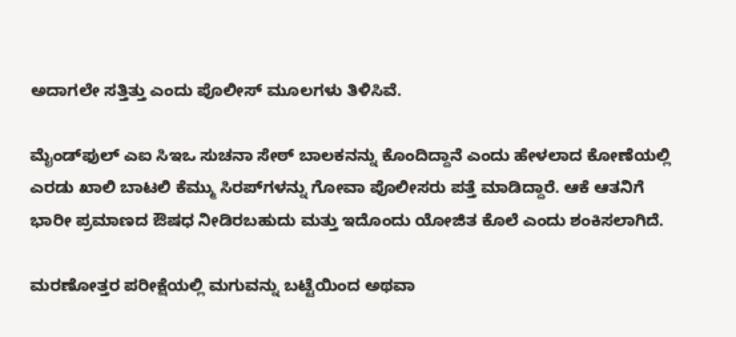ಅದಾಗಲೇ ಸತ್ತಿತ್ತು ಎಂದು ಪೊಲೀಸ್ ಮೂಲಗಳು ತಿಳಿಸಿವೆ.

ಮೈಂಡ್‌ಫುಲ್ ಎಐ ಸಿಇಒ ಸುಚನಾ ಸೇಠ್ ಬಾಲಕನನ್ನು ಕೊಂದಿದ್ದಾನೆ ಎಂದು ಹೇಳಲಾದ ಕೋಣೆಯಲ್ಲಿ ಎರಡು ಖಾಲಿ ಬಾಟಲಿ ಕೆಮ್ಮು ಸಿರಪ್‌ಗಳನ್ನು ಗೋವಾ ಪೊಲೀಸರು ಪತ್ತೆ ಮಾಡಿದ್ದಾರೆ. ಆಕೆ ಆತನಿಗೆ ಭಾರೀ ಪ್ರಮಾಣದ ಔಷಧ ನೀಡಿರಬಹುದು ಮತ್ತು ಇದೊಂದು ಯೋಜಿತ ಕೊಲೆ ಎಂದು ಶಂಕಿಸಲಾಗಿದೆ.

ಮರಣೋತ್ತರ ಪರೀಕ್ಷೆಯಲ್ಲಿ ಮಗುವನ್ನು ಬಟ್ಟೆಯಿಂದ ಅಥವಾ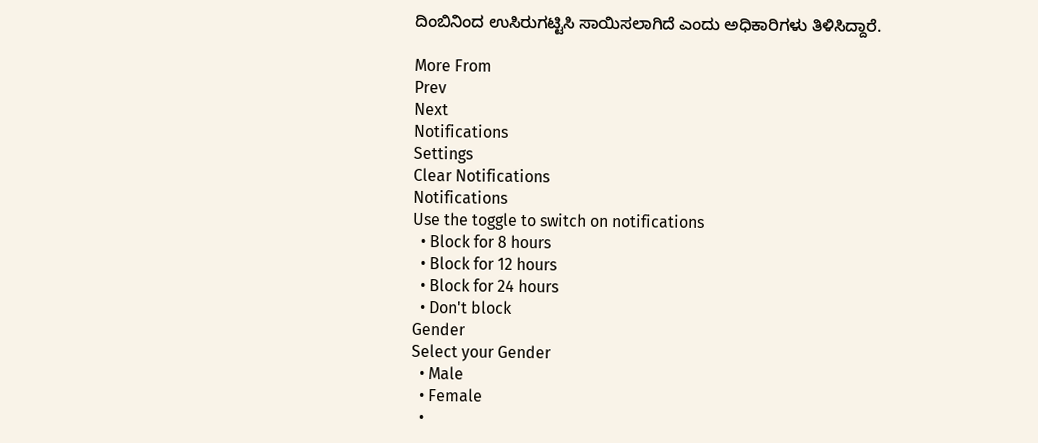ದಿಂಬಿನಿಂದ ಉಸಿರುಗಟ್ಟಿಸಿ ಸಾಯಿಸಲಾಗಿದೆ ಎಂದು ಅಧಿಕಾರಿಗಳು ತಿಳಿಸಿದ್ದಾರೆ.

More From
Prev
Next
Notifications
Settings
Clear Notifications
Notifications
Use the toggle to switch on notifications
  • Block for 8 hours
  • Block for 12 hours
  • Block for 24 hours
  • Don't block
Gender
Select your Gender
  • Male
  • Female
  •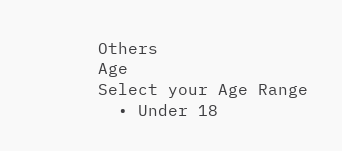Others
Age
Select your Age Range
  • Under 18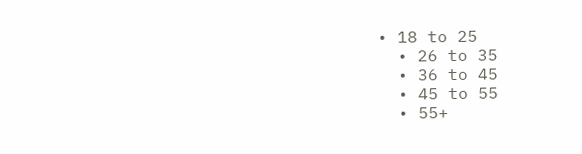• 18 to 25
  • 26 to 35
  • 36 to 45
  • 45 to 55
  • 55+